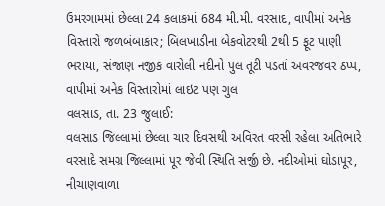ઉમરગામમાં છેલ્લા 24 કલાકમાં 684 મી.મી. વરસાદ, વાપીમાં અનેક વિસ્તારો જળબંબાકાર; બિલખાડીના બેકવોટરથી 2થી 5 ફૂટ પાણી ભરાયા, સંજાણ નજીક વારોલી નદીનો પુલ તૂટી પડતાં અવરજવર ઠપ્પ, વાપીમાં અનેક વિસ્તારોમાં લાઇટ પણ ગુલ
વલસાડ, તા. 23 જુલાઈ:
વલસાડ જિલ્લામાં છેલ્લા ચાર દિવસથી અવિરત વરસી રહેલા અતિભારે વરસાદે સમગ્ર જિલ્લામાં પૂર જેવી સ્થિતિ સર્જી છે. નદીઓમાં ઘોડાપૂર, નીચાણવાળા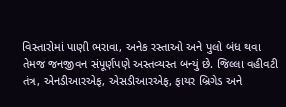વિસ્તારોમાં પાણી ભરાવા, અનેક રસ્તાઓ અને પુલો બંધ થવા તેમજ જનજીવન સંપૂર્ણપણે અસ્તવ્યસ્ત બન્યું છે. જિલ્લા વહીવટી તંત્ર, એનડીઆરએફ, એસડીઆરએફ, ફાયર બ્રિગેડ અને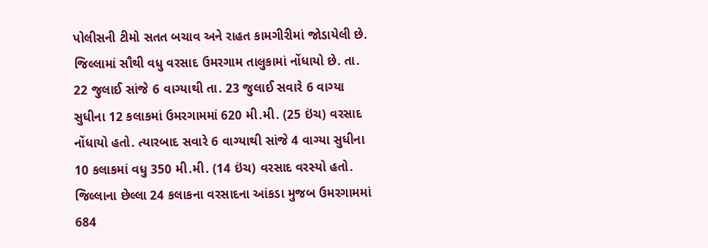પોલીસની ટીમો સતત બચાવ અને રાહત કામગીરીમાં જોડાયેલી છે.
જિલ્લામાં સૌથી વધુ વરસાદ ઉમરગામ તાલુકામાં નોંધાયો છે. તા. 22 જુલાઈ સાંજે 6 વાગ્યાથી તા. 23 જુલાઈ સવારે 6 વાગ્યા સુધીના 12 કલાકમાં ઉમરગામમાં 620 મી.મી. (25 ઇંચ) વરસાદ નોંધાયો હતો. ત્યારબાદ સવારે 6 વાગ્યાથી સાંજે 4 વાગ્યા સુધીના 10 કલાકમાં વધુ 350 મી.મી. (14 ઇંચ) વરસાદ વરસ્યો હતો.
જિલ્લાના છેલ્લા 24 કલાકના વરસાદના આંકડા મુજબ ઉમરગામમાં 684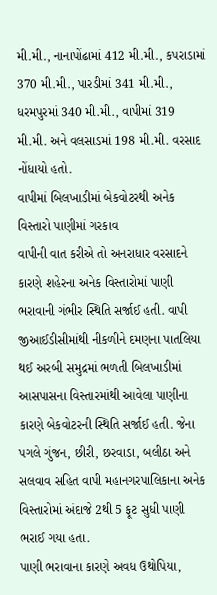મી.મી., નાનાપોંઢામાં 412 મી.મી., કપરાડામાં 370 મી.મી., પારડીમાં 341 મી.મી., ધરમપુરમાં 340 મી.મી., વાપીમાં 319 મી.મી. અને વલસાડમાં 198 મી.મી. વરસાદ નોંધાયો હતો.
વાપીમાં બિલખાડીમાં બેકવોટરથી અનેક વિસ્તારો પાણીમાં ગરકાવ
વાપીની વાત કરીએ તો અનરાધાર વરસાદને કારણે શહેરના અનેક વિસ્તારોમાં પાણી ભરાવાની ગંભીર સ્થિતિ સર્જાઈ હતી. વાપી જીઆઈડીસીમાંથી નીકળીને દમણના પાતલિયા થઈ અરબી સમુદ્રમાં ભળતી બિલખાડીમાં આસપાસના વિસ્તારમાંથી આવેલા પાણીના કારણે બેકવોટરની સ્થિતિ સર્જાઈ હતી. જેના પગલે ગુંજન, છીરી, છરવાડા, બલીઠા અને સલવાવ સહિત વાપી મહાનગરપાલિકાના અનેક વિસ્તારોમાં અંદાજે 2થી 5 ફૂટ સુધી પાણી ભરાઈ ગયા હતા.
પાણી ભરાવાના કારણે અવધ ઉથોપિયા,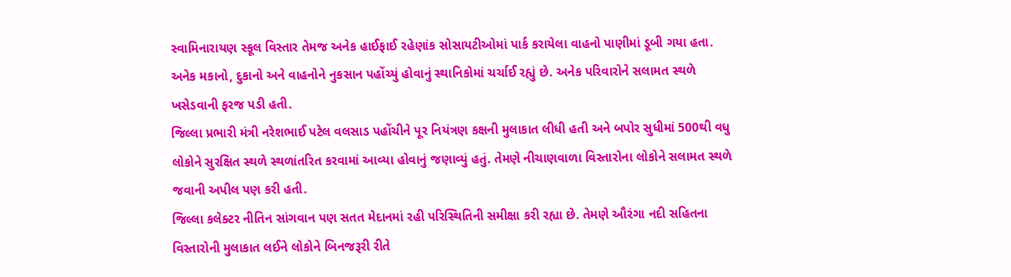સ્વામિનારાયણ સ્કૂલ વિસ્તાર તેમજ અનેક હાઈફાઈ રહેણાંક સોસાયટીઓમાં પાર્ક કરાયેલા વાહનો પાણીમાં ડૂબી ગયા હતા. અનેક મકાનો, દુકાનો અને વાહનોને નુકસાન પહોંચ્યું હોવાનું સ્થાનિકોમાં ચર્ચાઈ રહ્યું છે. અનેક પરિવારોને સલામત સ્થળે ખસેડવાની ફરજ પડી હતી.
જિલ્લા પ્રભારી મંત્રી નરેશભાઈ પટેલ વલસાડ પહોંચીને પૂર નિયંત્રણ કક્ષની મુલાકાત લીધી હતી અને બપોર સુધીમાં 500થી વધુ લોકોને સુરક્ષિત સ્થળે સ્થળાંતરિત કરવામાં આવ્યા હોવાનું જણાવ્યું હતું. તેમણે નીચાણવાળા વિસ્તારોના લોકોને સલામત સ્થળે જવાની અપીલ પણ કરી હતી.
જિલ્લા કલેક્ટર નીતિન સાંગવાન પણ સતત મેદાનમાં રહી પરિસ્થિતિની સમીક્ષા કરી રહ્યા છે. તેમણે ઔરંગા નદી સહિતના વિસ્તારોની મુલાકાત લઈને લોકોને બિનજરૂરી રીતે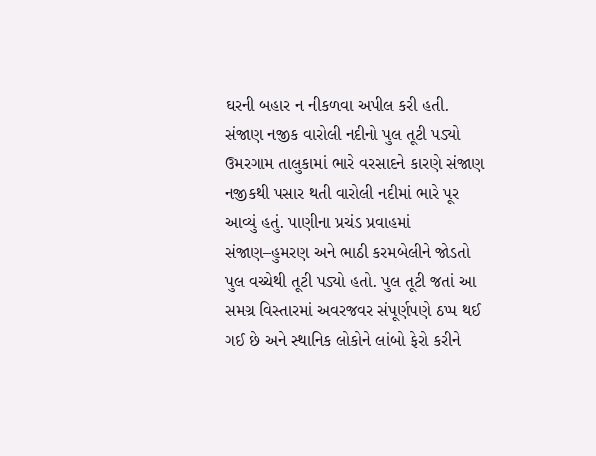ઘરની બહાર ન નીકળવા અપીલ કરી હતી.
સંજાણ નજીક વારોલી નદીનો પુલ તૂટી પડ્યો
ઉમરગામ તાલુકામાં ભારે વરસાદને કારણે સંજાણ નજીકથી પસાર થતી વારોલી નદીમાં ભારે પૂર આવ્યું હતું. પાણીના પ્રચંડ પ્રવાહમાં સંજાણ–હુમરણ અને ભાઠી કરમબેલીને જોડતો પુલ વચ્ચેથી તૂટી પડ્યો હતો. પુલ તૂટી જતાં આ સમગ્ર વિસ્તારમાં અવરજવર સંપૂર્ણપણે ઠપ્પ થઈ ગઈ છે અને સ્થાનિક લોકોને લાંબો ફેરો કરીને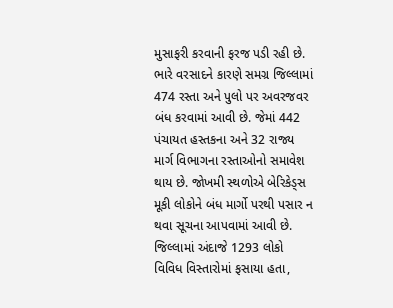મુસાફરી કરવાની ફરજ પડી રહી છે.
ભારે વરસાદને કારણે સમગ્ર જિલ્લામાં 474 રસ્તા અને પુલો પર અવરજવર બંધ કરવામાં આવી છે. જેમાં 442 પંચાયત હસ્તકના અને 32 રાજ્ય માર્ગ વિભાગના રસ્તાઓનો સમાવેશ થાય છે. જોખમી સ્થળોએ બેરિકેડ્સ મૂકી લોકોને બંધ માર્ગો પરથી પસાર ન થવા સૂચના આપવામાં આવી છે.
જિલ્લામાં અંદાજે 1293 લોકો વિવિધ વિસ્તારોમાં ફસાયા હતા,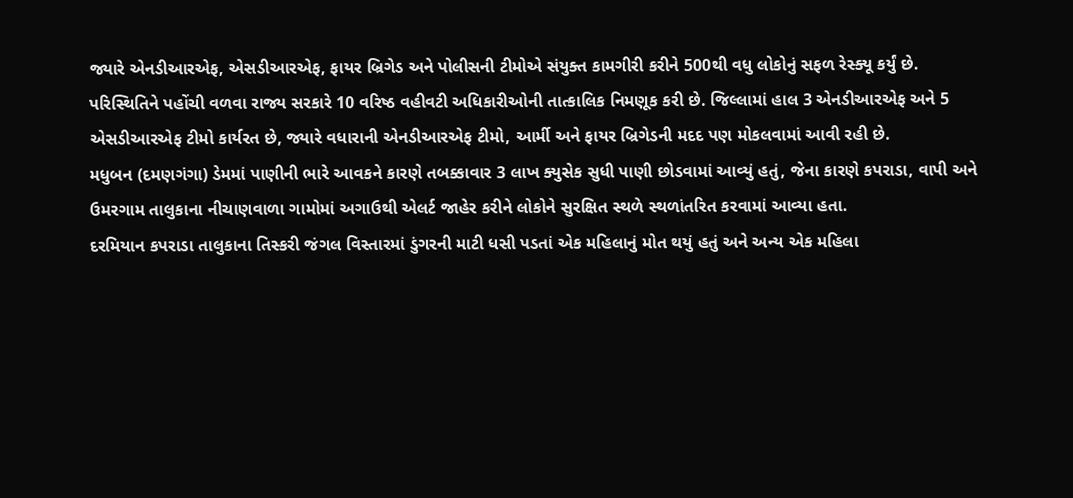જ્યારે એનડીઆરએફ, એસડીઆરએફ, ફાયર બ્રિગેડ અને પોલીસની ટીમોએ સંયુક્ત કામગીરી કરીને 500થી વધુ લોકોનું સફળ રેસ્ક્યૂ કર્યું છે.
પરિસ્થિતિને પહોંચી વળવા રાજ્ય સરકારે 10 વરિષ્ઠ વહીવટી અધિકારીઓની તાત્કાલિક નિમણૂક કરી છે. જિલ્લામાં હાલ 3 એનડીઆરએફ અને 5 એસડીઆરએફ ટીમો કાર્યરત છે, જ્યારે વધારાની એનડીઆરએફ ટીમો, આર્મી અને ફાયર બ્રિગેડની મદદ પણ મોકલવામાં આવી રહી છે.
મધુબન (દમણગંગા) ડેમમાં પાણીની ભારે આવકને કારણે તબક્કાવાર 3 લાખ ક્યુસેક સુધી પાણી છોડવામાં આવ્યું હતું, જેના કારણે કપરાડા, વાપી અને ઉમરગામ તાલુકાના નીચાણવાળા ગામોમાં અગાઉથી એલર્ટ જાહેર કરીને લોકોને સુરક્ષિત સ્થળે સ્થળાંતરિત કરવામાં આવ્યા હતા.
દરમિયાન કપરાડા તાલુકાના તિસ્કરી જંગલ વિસ્તારમાં ડુંગરની માટી ધસી પડતાં એક મહિલાનું મોત થયું હતું અને અન્ય એક મહિલા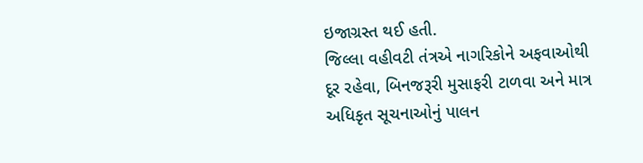ઇજાગ્રસ્ત થઈ હતી.
જિલ્લા વહીવટી તંત્રએ નાગરિકોને અફવાઓથી દૂર રહેવા, બિનજરૂરી મુસાફરી ટાળવા અને માત્ર અધિકૃત સૂચનાઓનું પાલન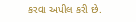કરવા અપીલ કરી છે.